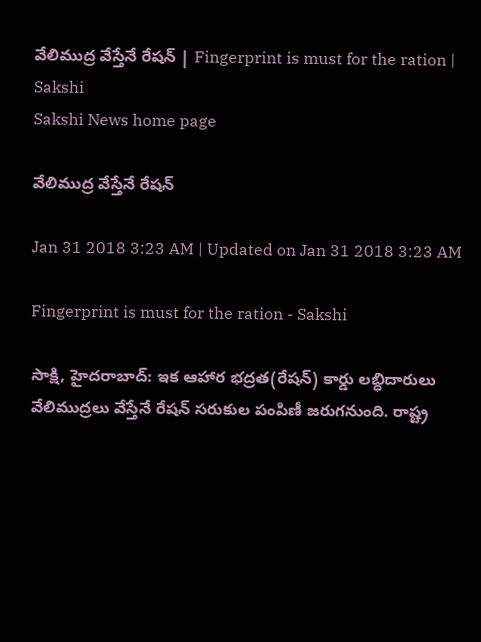వేలిముద్ర వేస్తేనే రేషన్‌ | Fingerprint is must for the ration | Sakshi
Sakshi News home page

వేలిముద్ర వేస్తేనే రేషన్‌

Jan 31 2018 3:23 AM | Updated on Jan 31 2018 3:23 AM

Fingerprint is must for the ration - Sakshi

సాక్షి, హైదరాబాద్‌: ఇక ఆహార భద్రత(రేషన్‌) కార్డు లబ్ధిదారులు వేలిముద్రలు వేస్తేనే రేషన్‌ సరుకుల పంపిణీ జరుగనుంది. రాష్ట్ర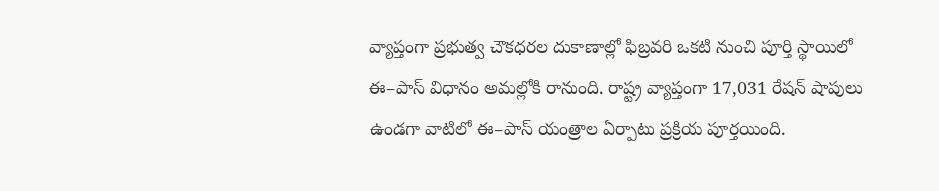వ్యాప్తంగా ప్రభుత్వ చౌకధరల దుకాణాల్లో ఫిబ్రవరి ఒకటి నుంచి పూర్తి స్థాయిలో ఈ–పాస్‌ విధానం అమల్లోకి రానుంది. రాష్ట్ర వ్యాప్తంగా 17,031 రేషన్‌ షాపులు ఉండగా వాటిలో ఈ–పాస్‌ యంత్రాల ఏర్పాటు ప్రక్రియ పూర్తయింది.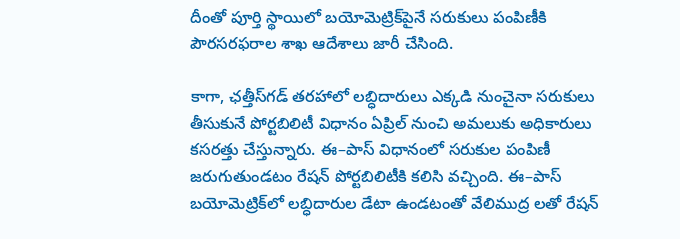దీంతో పూర్తి స్థాయిలో బయోమెట్రిక్‌పైనే సరుకులు పంపిణీకి పౌరసరఫరాల శాఖ ఆదేశాలు జారీ చేసింది.

కాగా, ఛత్తీస్‌గడ్‌ తరహాలో లబ్ధిదారులు ఎక్కడి నుంచైనా సరుకులు తీసుకునే పోర్టబిలిటీ విధానం ఏప్రిల్‌ నుంచి అమలుకు అధికారులు కసరత్తు చేస్తున్నారు. ఈ–పాస్‌ విధానంలో సరుకుల పంపిణీ జరుగుతుండటం రేషన్‌ పోర్టబిలిటీకి కలిసి వచ్చింది. ఈ–పాస్‌ బయోమెట్రిక్‌లో లబ్ధిదారుల డేటా ఉండటంతో వేలిముద్ర లతో రేషన్‌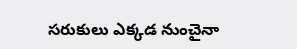సరుకులు ఎక్కడ నుంచైనా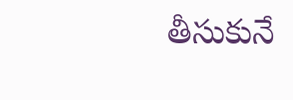తీసుకునే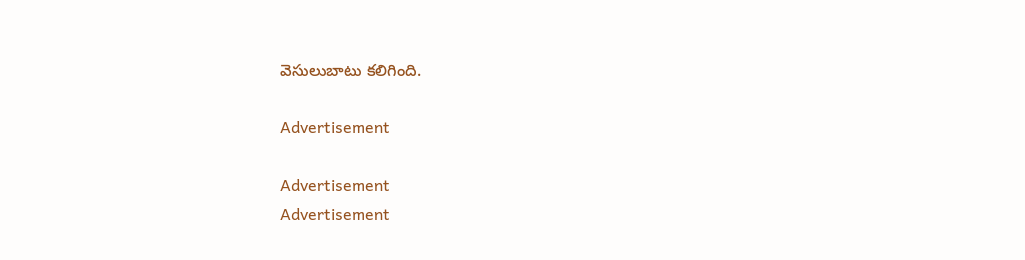వెసులుబాటు కలిగింది.

Advertisement

Advertisement
Advertisement